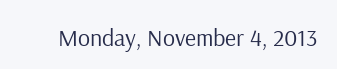Monday, November 4, 2013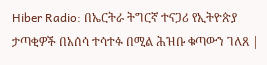Hiber Radio: በኤርትራ ትግርኛ ተናጋሪ የኢትዮጵያ ታጣቂዎች በአሰሳ ተሳተፉ በሚል ሕዝቡ ቁጣውን ገለጸ |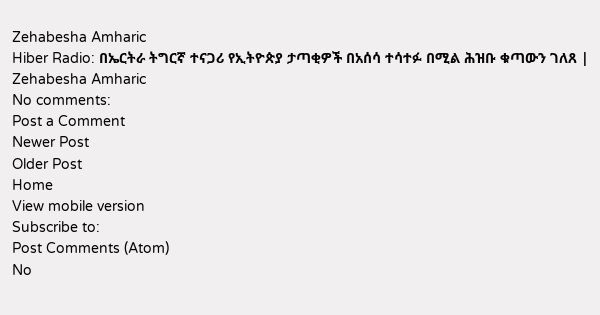Zehabesha Amharic
Hiber Radio: በኤርትራ ትግርኛ ተናጋሪ የኢትዮጵያ ታጣቂዎች በአሰሳ ተሳተፉ በሚል ሕዝቡ ቁጣውን ገለጸ | Zehabesha Amharic
No comments:
Post a Comment
Newer Post
Older Post
Home
View mobile version
Subscribe to:
Post Comments (Atom)
No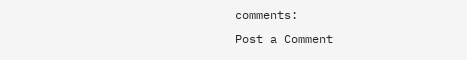comments:
Post a Comment